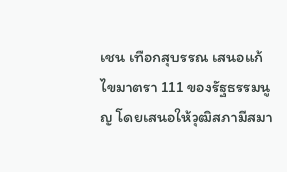เชน เทือกสุบรรณ เสนอแก้ไขมาตรา 111 ของรัฐธรรมนูญ โดยเสนอให้วุฒิสภามีสมา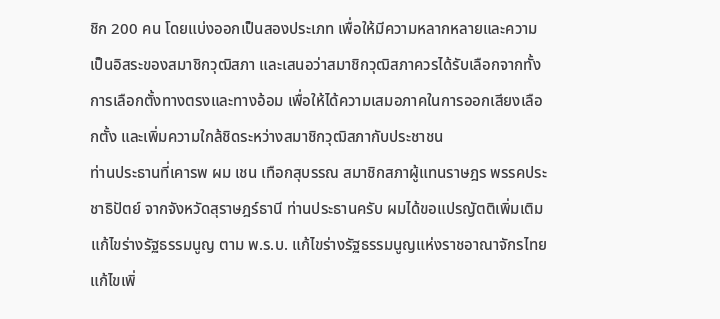ชิก 200 คน โดยแบ่งออกเป็นสองประเภท เพื่อให้มีความหลากหลายและความเป็นอิสระของสมาชิกวุฒิสภา และเสนอว่าสมาชิกวุฒิสภาควรได้รับเลือกจากทั้งการเลือกตั้งทางตรงและทางอ้อม เพื่อให้ได้ความเสมอภาคในการออกเสียงเลือกตั้ง และเพิ่มความใกล้ชิดระหว่างสมาชิกวุฒิสภากับประชาชน
ท่านประธานที่เคารพ ผม เชน เทือกสุบรรณ สมาชิกสภาผู้แทนราษฎร พรรคประชาธิปัตย์ จากจังหวัดสุราษฎร์ธานี ท่านประธานครับ ผมได้ขอแปรญัตติเพิ่มเติมแก้ไขร่างรัฐธรรมนูญ ตาม พ.ร.บ. แก้ไขร่างรัฐธรรมนูญแห่งราชอาณาจักรไทย แก้ไขเพิ่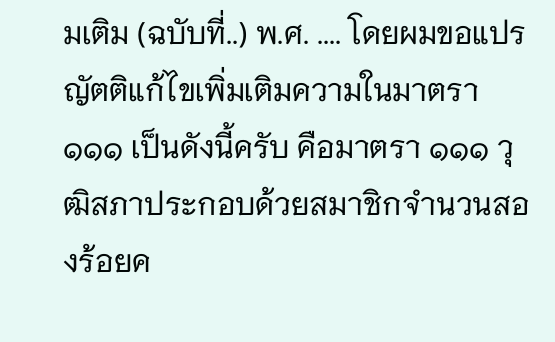มเติม (ฉบับที่..) พ.ศ. .... โดยผมขอแปรญัตติแก้ไขเพิ่มเติมความในมาตรา ๑๑๑ เป็นดังนี้ครับ คือมาตรา ๑๑๑ วุฒิสภาประกอบด้วยสมาชิกจํานวนสองร้อยค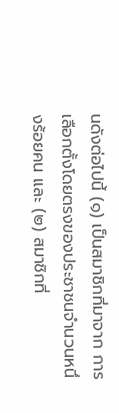นดังต่อไปนี้ (๑) เป็นสมาชิกที่มาจาก การเลือกตั้งโดยตรงของประชาชนจํานวนหนึ่งร้อยคน และ (๒) สมาชิกที่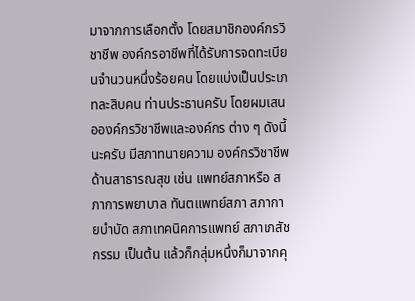มาจากการเลือกตั้ง โดยสมาชิกองค์กรวิชาชีพ องค์กรอาชีพที่ได้รับการจดทะเบียนจํานวนหนึ่งร้อยคน โดยแบ่งเป็นประเภทละสิบคน ท่านประธานครับ โดยผมเสนอองค์กรวิชาชีพและองค์กร ต่าง ๆ ดังนี้นะครับ มีสภาทนายความ องค์กรวิชาชีพด้านสาธารณสุข เช่น แพทย์สภาหรือ สภาการพยาบาล ทันตแพทย์สภา สภากายบําบัด สภาเทคนิคการแพทย์ สภาเภสัชกรรม เป็นต้น แล้วก็กลุ่มหนึ่งก็มาจากคุ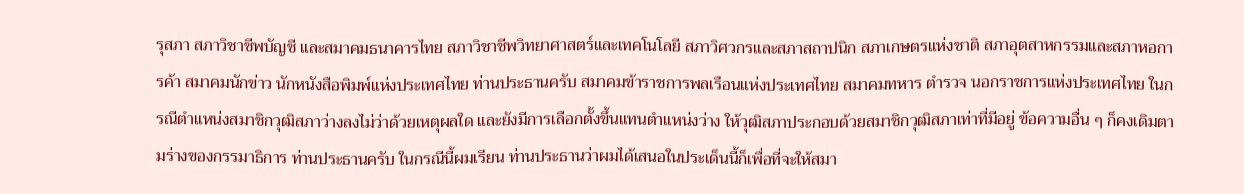รุสภา สภาวิชาชีพบัญชี และสมาคมธนาคารไทย สภาวิชาชีพวิทยาศาสตร์และเทคโนโลยี สภาวิศวกรและสภาสถาปนิก สภาเกษตรแห่งชาติ สภาอุตสาหกรรมและสภาหอการค้า สมาคมนักข่าว นักหนังสือพิมพ์แห่งประเทศไทย ท่านประธานครับ สมาคมข้าราชการพลเรือนแห่งประเทศไทย สมาคมทหาร ตํารวจ นอกราชการแห่งประเทศไทย ในกรณีตําแหน่งสมาชิกวุฒิสภาว่างลงไม่ว่าด้วยเหตุผลใด และยังมีการเลือกตั้งขึ้นแทนตําแหน่งว่าง ให้วุฒิสภาประกอบด้วยสมาชิกวุฒิสภาเท่าที่มีอยู่ ข้อความอื่น ๆ ก็คงเดิมตามร่างของกรรมาธิการ ท่านประธานครับ ในกรณีนี้ผมเรียน ท่านประธานว่าผมได้เสนอในประเด็นนี้ก็เพื่อที่จะให้สมา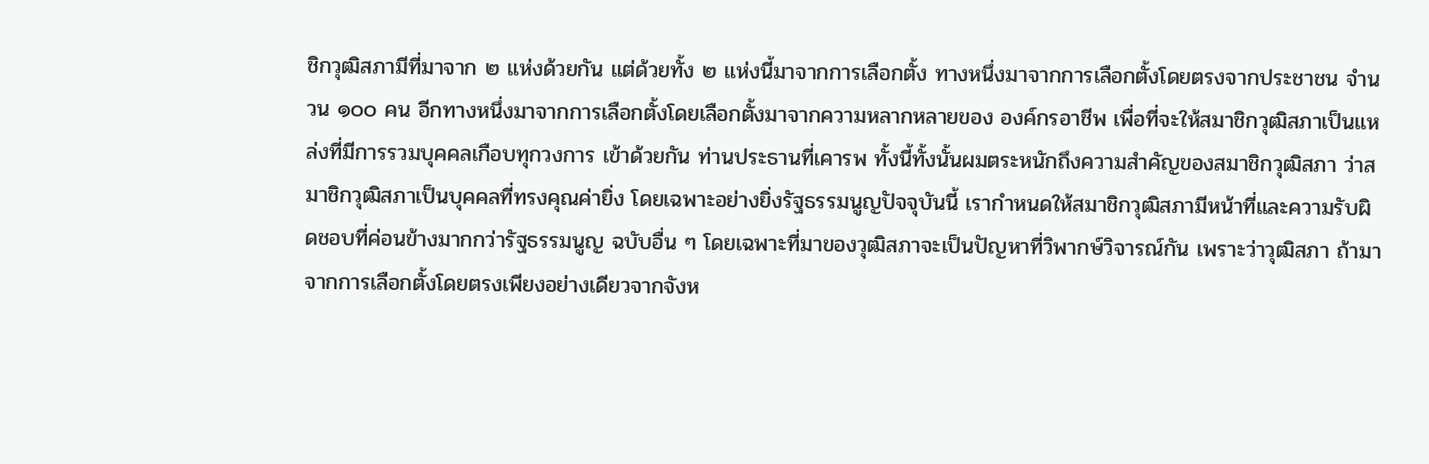ชิกวุฒิสภามีที่มาจาก ๒ แห่งด้วยกัน แต่ด้วยทั้ง ๒ แห่งนี้มาจากการเลือกตั้ง ทางหนึ่งมาจากการเลือกตั้งโดยตรงจากประชาชน จํานวน ๑๐๐ คน อีกทางหนึ่งมาจากการเลือกตั้งโดยเลือกตั้งมาจากความหลากหลายของ องค์กรอาชีพ เพื่อที่จะให้สมาชิกวุฒิสภาเป็นแหล่งที่มีการรวมบุคคลเกือบทุกวงการ เข้าด้วยกัน ท่านประธานที่เคารพ ทั้งนี้ทั้งนั้นผมตระหนักถึงความสําคัญของสมาชิกวุฒิสภา ว่าสมาชิกวุฒิสภาเป็นบุคคลที่ทรงคุณค่ายิ่ง โดยเฉพาะอย่างยิ่งรัฐธรรมนูญปัจจุบันนี้ เรากําหนดให้สมาชิกวุฒิสภามีหน้าที่และความรับผิดชอบที่ค่อนข้างมากกว่ารัฐธรรมนูญ ฉบับอื่น ๆ โดยเฉพาะที่มาของวุฒิสภาจะเป็นปัญหาที่วิพากษ์วิจารณ์กัน เพราะว่าวุฒิสภา ถ้ามาจากการเลือกตั้งโดยตรงเพียงอย่างเดียวจากจังห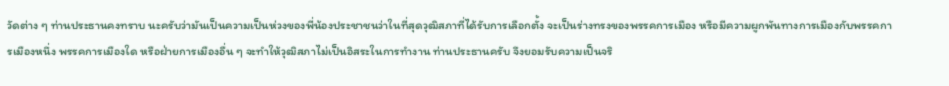วัดต่าง ๆ ท่านประธานคงทราบ นะครับว่ามันเป็นความเป็นห่วงของพี่น้องประชาชนว่าในที่สุดวุฒิสภาที่ได้รับการเลือกตั้ง จะเป็นร่างทรงของพรรคการเมือง หรือมีความผูกพันทางการเมืองกับพรรคการเมืองหนึ่ง พรรคการเมืองใด หรือฝ่ายการเมืองอื่น ๆ จะทําให้วุฒิสภาไม่เป็นอิสระในการทํางาน ท่านประธานครับ จึงยอมรับความเป็นจริ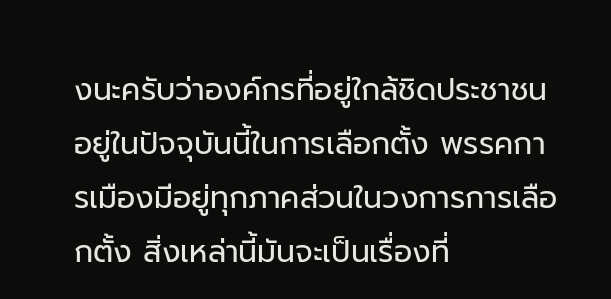งนะครับว่าองค์กรที่อยู่ใกล้ชิดประชาชน อยู่ในปัจจุบันนี้ในการเลือกตั้ง พรรคการเมืองมีอยู่ทุกภาคส่วนในวงการการเลือกตั้ง สิ่งเหล่านี้มันจะเป็นเรื่องที่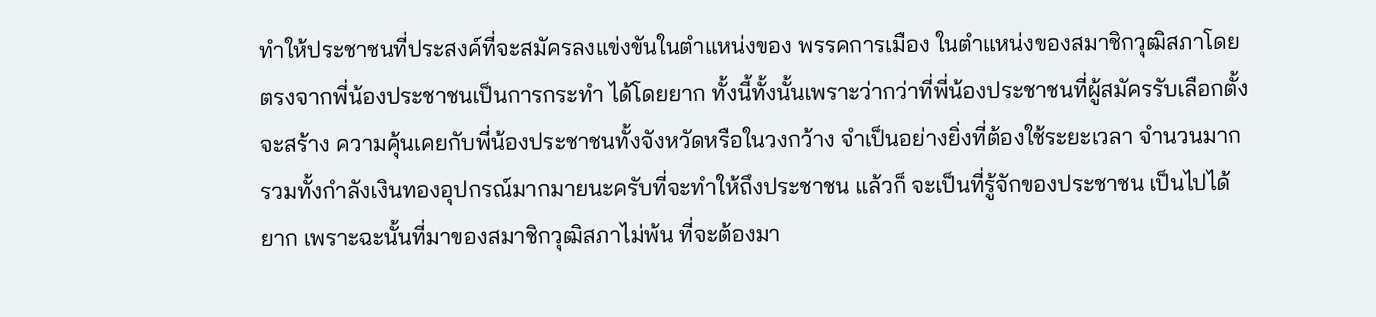ทําให้ประชาชนที่ประสงค์ที่จะสมัครลงแข่งขันในตําแหน่งของ พรรคการเมือง ในตําแหน่งของสมาชิกวุฒิสภาโดยตรงจากพี่น้องประชาชนเป็นการกระทํา ได้โดยยาก ทั้งนี้ทั้งนั้นเพราะว่ากว่าที่พี่น้องประชาชนที่ผู้สมัครรับเลือกตั้งจะสร้าง ความคุ้นเคยกับพี่น้องประชาชนทั้งจังหวัดหรือในวงกว้าง จําเป็นอย่างยิ่งที่ต้องใช้ระยะเวลา จํานวนมาก รวมทั้งกําลังเงินทองอุปกรณ์มากมายนะครับที่จะทําให้ถึงประชาชน แล้วก็ จะเป็นที่รู้จักของประชาชน เป็นไปได้ยาก เพราะฉะนั้นที่มาของสมาชิกวุฒิสภาไม่พ้น ที่จะต้องมา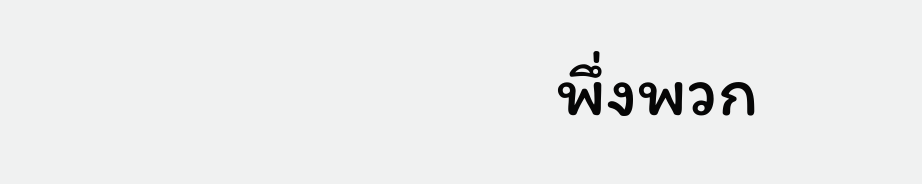พึ่งพวก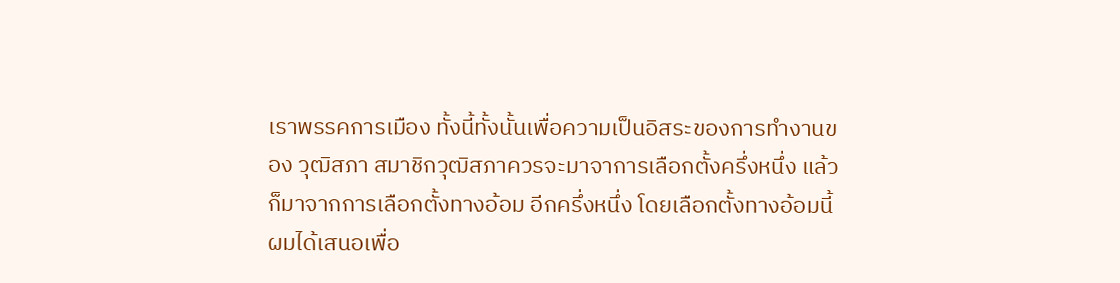เราพรรคการเมือง ทั้งนี้ทั้งนั้นเพื่อความเป็นอิสระของการทํางานของ วุฒิสภา สมาชิกวุฒิสภาควรจะมาจาการเลือกตั้งครึ่งหนึ่ง แล้วก็มาจากการเลือกตั้งทางอ้อม อีกครึ่งหนึ่ง โดยเลือกตั้งทางอ้อมนี้ผมได้เสนอเพื่อ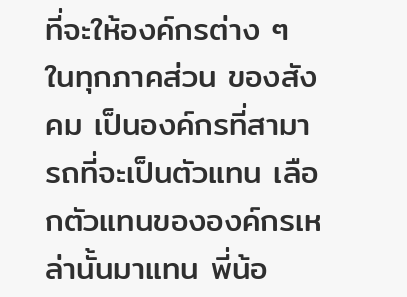ที่จะให้องค์กรต่าง ๆ ในทุกภาคส่วน ของสังคม เป็นองค์กรที่สามารถที่จะเป็นตัวแทน เลือกตัวแทนขององค์กรเหล่านั้นมาแทน พี่น้อ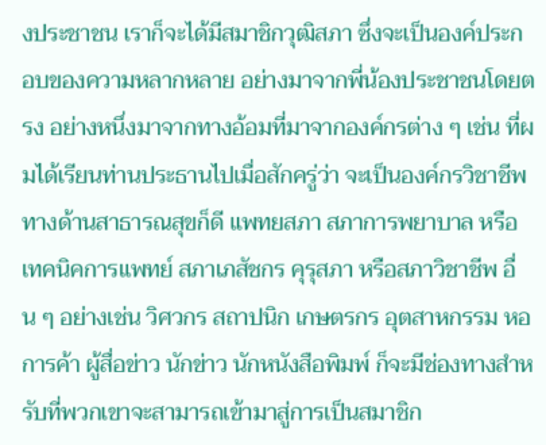งประชาชน เราก็จะได้มีสมาชิกวุฒิสภา ซึ่งจะเป็นองค์ประกอบของความหลากหลาย อย่างมาจากพี่น้องประชาชนโดยตรง อย่างหนึ่งมาจากทางอ้อมที่มาจากองค์กรต่าง ๆ เช่น ที่ผมได้เรียนท่านประธานไปเมื่อสักครู่ว่า จะเป็นองค์กรวิชาชีพทางด้านสาธารณสุขก็ดี แพทยสภา สภาการพยาบาล หรือเทคนิคการแพทย์ สภาเภสัชกร คุรุสภา หรือสภาวิชาชีพ อื่น ๆ อย่างเช่น วิศวกร สถาปนิก เกษตรกร อุตสาหกรรม หอการค้า ผู้สื่อข่าว นักข่าว นักหนังสือพิมพ์ ก็จะมีช่องทางสําหรับที่พวกเขาจะสามารถเข้ามาสู่การเป็นสมาชิก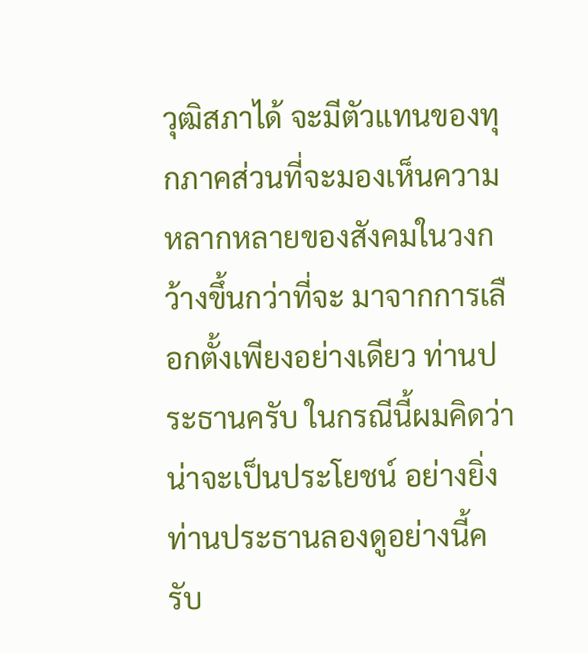วุฒิสภาได้ จะมีตัวแทนของทุกภาคส่วนที่จะมองเห็นความหลากหลายของสังคมในวงกว้างขึ้นกว่าที่จะ มาจากการเลือกตั้งเพียงอย่างเดียว ท่านประธานครับ ในกรณีนี้ผมคิดว่าน่าจะเป็นประโยชน์ อย่างยิ่ง ท่านประธานลองดูอย่างนี้ครับ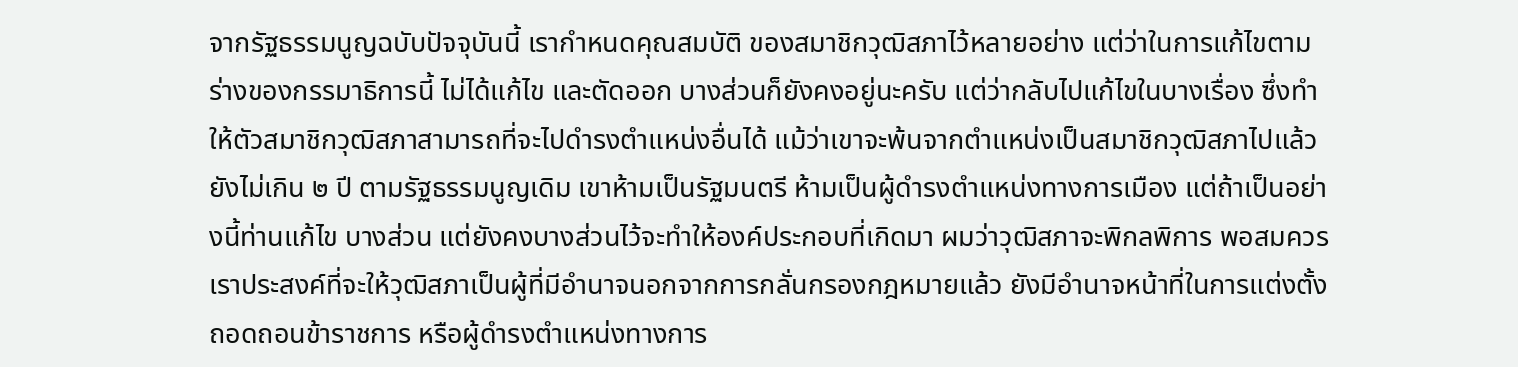จากรัฐธรรมนูญฉบับปัจจุบันนี้ เรากําหนดคุณสมบัติ ของสมาชิกวุฒิสภาไว้หลายอย่าง แต่ว่าในการแก้ไขตามร่างของกรรมาธิการนี้ ไม่ได้แก้ไข และตัดออก บางส่วนก็ยังคงอยู่นะครับ แต่ว่ากลับไปแก้ไขในบางเรื่อง ซึ่งทําให้ตัวสมาชิกวุฒิสภาสามารถที่จะไปดํารงตําแหน่งอื่นได้ แม้ว่าเขาจะพ้นจากตําแหน่งเป็นสมาชิกวุฒิสภาไปแล้วยังไม่เกิน ๒ ปี ตามรัฐธรรมนูญเดิม เขาห้ามเป็นรัฐมนตรี ห้ามเป็นผู้ดํารงตําแหน่งทางการเมือง แต่ถ้าเป็นอย่างนี้ท่านแก้ไข บางส่วน แต่ยังคงบางส่วนไว้จะทําให้องค์ประกอบที่เกิดมา ผมว่าวุฒิสภาจะพิกลพิการ พอสมควร เราประสงค์ที่จะให้วุฒิสภาเป็นผู้ที่มีอํานาจนอกจากการกลั่นกรองกฎหมายแล้ว ยังมีอํานาจหน้าที่ในการแต่งตั้ง ถอดถอนข้าราชการ หรือผู้ดํารงตําแหน่งทางการ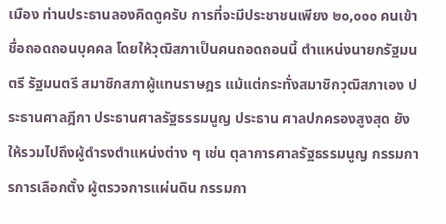เมือง ท่านประธานลองคิดดูครับ การที่จะมีประชาชนเพียง ๒๐,๐๐๐ คนเข้าชื่อถอดถอนบุคคล โดยให้วุฒิสภาเป็นคนถอดถอนนี้ ตําแหน่งนายกรัฐมนตรี รัฐมนตรี สมาชิกสภาผู้แทนราษฎร แม้แต่กระทั่งสมาชิกวุฒิสภาเอง ประธานศาลฎีกา ประธานศาลรัฐธรรมนูญ ประธาน ศาลปกครองสูงสุด ยังให้รวมไปถึงผู้ดํารงตําแหน่งต่าง ๆ เช่น ตุลาการศาลรัฐธรรมนูญ กรรมการการเลือกตั้ง ผู้ตรวจการแผ่นดิน กรรมกา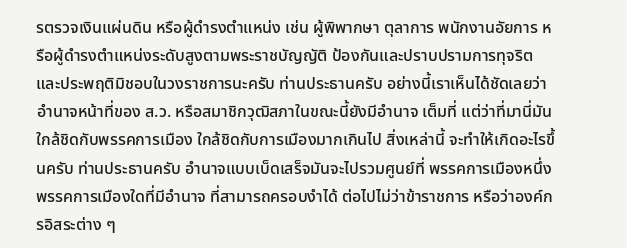รตรวจเงินแผ่นดิน หรือผู้ดํารงตําแหน่ง เช่น ผู้พิพากษา ตุลาการ พนักงานอัยการ หรือผู้ดํารงตําแหน่งระดับสูงตามพระราชบัญญัติ ป้องกันและปราบปรามการทุจริตและประพฤติมิชอบในวงราชการนะครับ ท่านประธานครับ อย่างนี้เราเห็นได้ชัดเลยว่าอํานาจหน้าที่ของ ส.ว. หรือสมาชิกวุฒิสภาในขณะนี้ยังมีอํานาจ เต็มที่ แต่ว่าที่มานี่มันใกล้ชิดกับพรรคการเมือง ใกล้ชิดกับการเมืองมากเกินไป สิ่งเหล่านี้ จะทําให้เกิดอะไรขึ้นครับ ท่านประธานครับ อํานาจแบบเบ็ดเสร็จมันจะไปรวมศูนย์ที่ พรรคการเมืองหนึ่งพรรคการเมืองใดที่มีอํานาจ ที่สามารถครอบงําได้ ต่อไปไม่ว่าข้าราชการ หรือว่าองค์กรอิสระต่าง ๆ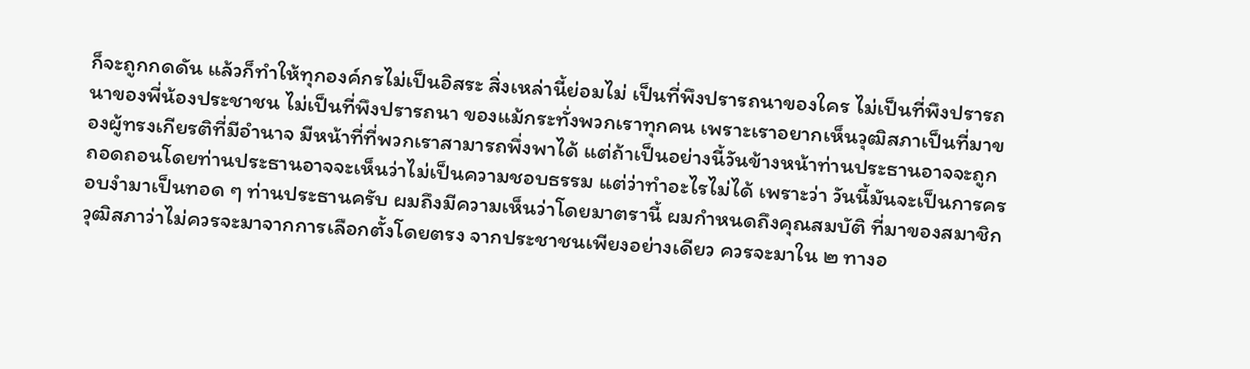ก็จะถูกกดดัน แล้วก็ทําให้ทุกองค์กรไม่เป็นอิสระ สิ่งเหล่านี้ย่อมไม่ เป็นที่พึงปรารถนาของใคร ไม่เป็นที่พึงปรารถนาของพี่น้องประชาชน ไม่เป็นที่พึงปรารถนา ของแม้กระทั่งพวกเราทุกคน เพราะเราอยากเห็นวุฒิสภาเป็นที่มาของผู้ทรงเกียรติที่มีอํานาจ มีหน้าที่ที่พวกเราสามารถพึ่งพาได้ แต่ถ้าเป็นอย่างนี้วันข้างหน้าท่านประธานอาจจะถูก ถอดถอนโดยท่านประธานอาจจะเห็นว่าไม่เป็นความชอบธรรม แต่ว่าทําอะไรไม่ได้ เพราะว่า วันนี้มันจะเป็นการครอบงํามาเป็นทอด ๆ ท่านประธานครับ ผมถึงมีความเห็นว่าโดยมาตรานี้ ผมกําหนดถึงคุณสมบัติ ที่มาของสมาชิกวุฒิสภาว่าไม่ควรจะมาจากการเลือกตั้งโดยตรง จากประชาชนเพียงอย่างเดียว ควรจะมาใน ๒ ทางอ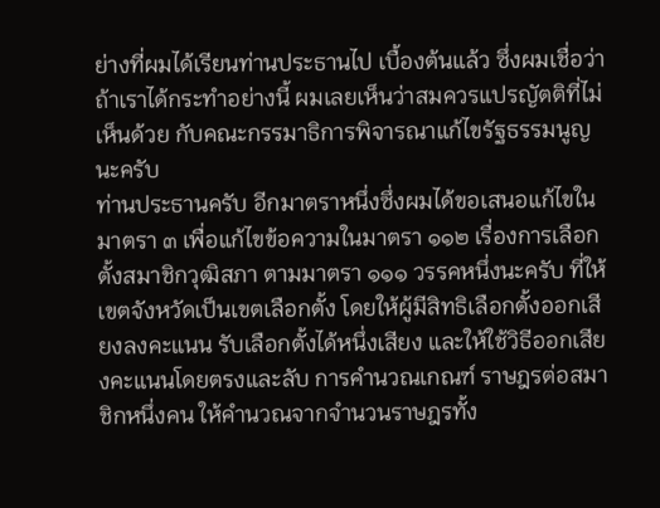ย่างที่ผมได้เรียนท่านประธานไป เบื้องต้นแล้ว ซึ่งผมเชื่อว่าถ้าเราได้กระทําอย่างนี้ ผมเลยเห็นว่าสมควรแปรญัตติที่ไม่เห็นด้วย กับคณะกรรมาธิการพิจารณาแก้ไขรัฐธรรมนูญนะครับ
ท่านประธานครับ อีกมาตราหนึ่งซึ่งผมได้ขอเสนอแก้ไขในมาตรา ๓ เพื่อแก้ไขข้อความในมาตรา ๑๑๒ เรื่องการเลือกตั้งสมาชิกวุฒิสภา ตามมาตรา ๑๑๑ วรรคหนึ่งนะครับ ที่ให้เขตจังหวัดเป็นเขตเลือกตั้ง โดยให้ผู้มีสิทธิเลือกตั้งออกเสียงลงคะแนน รับเลือกตั้งได้หนึ่งเสียง และให้ใช้วิธีออกเสียงคะแนนโดยตรงและลับ การคํานวณเกณฑ์ ราษฎรต่อสมาชิกหนึ่งคน ให้คํานวณจากจํานวนราษฎรทั้ง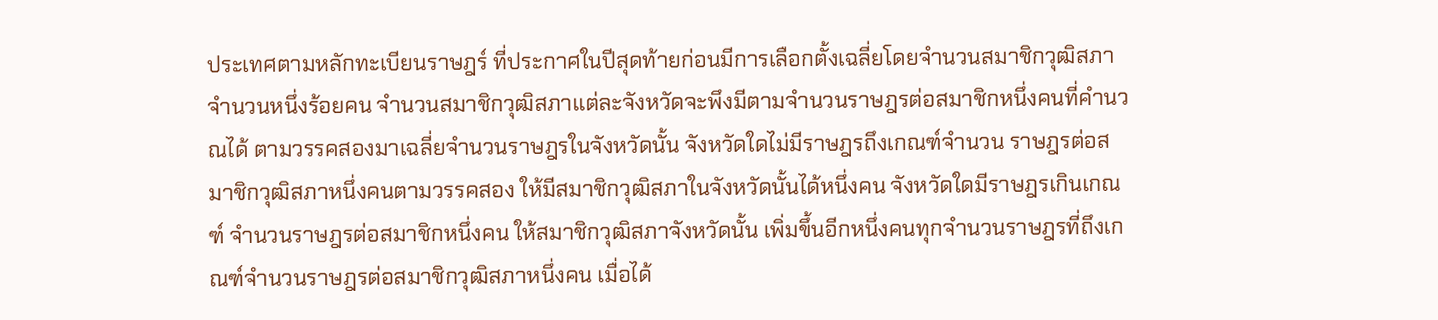ประเทศตามหลักทะเบียนราษฎร์ ที่ประกาศในปีสุดท้ายก่อนมีการเลือกตั้งเฉลี่ยโดยจํานวนสมาชิกวุฒิสภาจํานวนหนึ่งร้อยคน จํานวนสมาชิกวุฒิสภาแต่ละจังหวัดจะพึงมีตามจํานวนราษฎรต่อสมาชิกหนึ่งคนที่คํานวณได้ ตามวรรคสองมาเฉลี่ยจํานวนราษฎรในจังหวัดนั้น จังหวัดใดไม่มีราษฎรถึงเกณฑ์จํานวน ราษฎรต่อสมาชิกวุฒิสภาหนึ่งคนตามวรรคสอง ให้มีสมาชิกวุฒิสภาในจังหวัดนั้นได้หนึ่งคน จังหวัดใดมีราษฎรเกินเกณฑ์ จํานวนราษฎรต่อสมาชิกหนึ่งคน ให้สมาชิกวุฒิสภาจังหวัดนั้น เพิ่มขึ้นอีกหนึ่งคนทุกจํานวนราษฎรที่ถึงเกณฑ์จํานวนราษฎรต่อสมาชิกวุฒิสภาหนึ่งคน เมื่อได้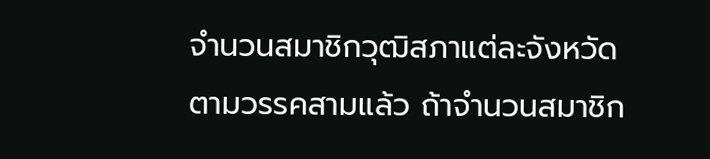จํานวนสมาชิกวุฒิสภาแต่ละจังหวัดตามวรรคสามแล้ว ถ้าจํานวนสมาชิก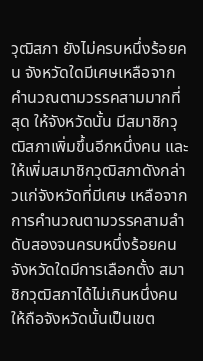วุฒิสภา ยังไม่ครบหนึ่งร้อยคน จังหวัดใดมีเศษเหลือจากคํานวณตามวรรคสามมากที่สุด ให้จังหวัดนั้น มีสมาชิกวุฒิสภาเพิ่มขึ้นอีกหนึ่งคน และให้เพิ่มสมาชิกวุฒิสภาดังกล่าวแก่จังหวัดที่มีเศษ เหลือจากการคํานวณตามวรรคสามลําดับสองจนครบหนึ่งร้อยคน จังหวัดใดมีการเลือกตั้ง สมาชิกวุฒิสภาได้ไม่เกินหนึ่งคน ให้ถือจังหวัดนั้นเป็นเขต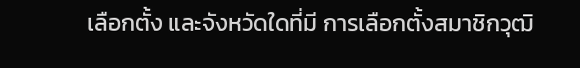เลือกตั้ง และจังหวัดใดที่มี การเลือกตั้งสมาชิกวุฒิ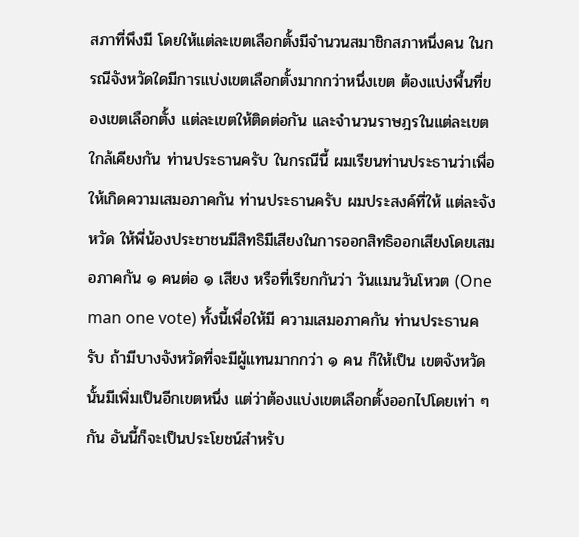สภาที่พึงมี โดยให้แต่ละเขตเลือกตั้งมีจํานวนสมาชิกสภาหนึ่งคน ในกรณีจังหวัดใดมีการแบ่งเขตเลือกตั้งมากกว่าหนึ่งเขต ต้องแบ่งพื้นที่ของเขตเลือกตั้ง แต่ละเขตให้ติดต่อกัน และจํานวนราษฎรในแต่ละเขตใกล้เคียงกัน ท่านประธานครับ ในกรณีนี้ ผมเรียนท่านประธานว่าเพื่อให้เกิดความเสมอภาคกัน ท่านประธานครับ ผมประสงค์ที่ให้ แต่ละจังหวัด ให้พี่น้องประชาชนมีสิทธิมีเสียงในการออกสิทธิออกเสียงโดยเสมอภาคกัน ๑ คนต่อ ๑ เสียง หรือที่เรียกกันว่า วันแมนวันโหวต (One man one vote) ทั้งนี้เพื่อให้มี ความเสมอภาคกัน ท่านประธานครับ ถ้ามีบางจังหวัดที่จะมีผู้แทนมากกว่า ๑ คน ก็ให้เป็น เขตจังหวัดนั้นมีเพิ่มเป็นอีกเขตหนึ่ง แต่ว่าต้องแบ่งเขตเลือกตั้งออกไปโดยเท่า ๆ กัน อันนี้ก็จะเป็นประโยชน์สําหรับ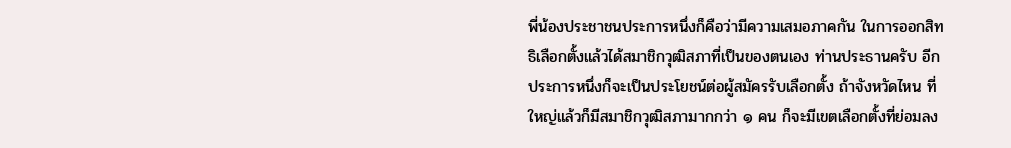พี่น้องประชาชนประการหนึ่งก็คือว่ามีความเสมอภาคกัน ในการออกสิทธิเลือกตั้งแล้วได้สมาชิกวุฒิสภาที่เป็นของตนเอง ท่านประธานครับ อีกประการหนึ่งก็จะเป็นประโยชน์ต่อผู้สมัครรับเลือกตั้ง ถ้าจังหวัดไหน ที่ใหญ่แล้วก็มีสมาชิกวุฒิสภามากกว่า ๑ คน ก็จะมีเขตเลือกตั้งที่ย่อมลง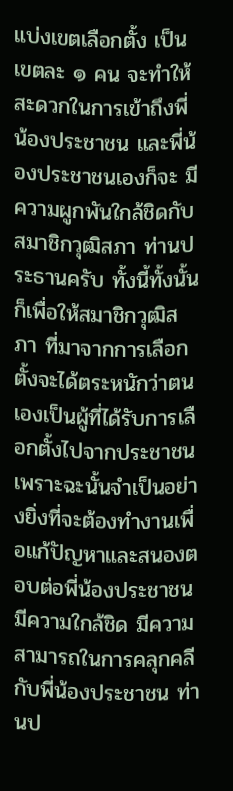แบ่งเขตเลือกตั้ง เป็นเขตละ ๑ คน จะทําให้สะดวกในการเข้าถึงพี่น้องประชาชน และพี่น้องประชาชนเองก็จะ มีความผูกพันใกล้ชิดกับสมาชิกวุฒิสภา ท่านประธานครับ ทั้งนี้ทั้งนั้นก็เพื่อให้สมาชิกวุฒิสภา ที่มาจากการเลือกตั้งจะได้ตระหนักว่าตนเองเป็นผู้ที่ได้รับการเลือกตั้งไปจากประชาชน เพราะฉะนั้นจําเป็นอย่างยิ่งที่จะต้องทํางานเพื่อแก้ปัญหาและสนองตอบต่อพี่น้องประชาชน มีความใกล้ชิด มีความสามารถในการคลุกคลีกับพี่น้องประชาชน ท่านป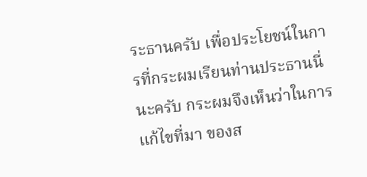ระธานครับ เพื่อประโยชน์ในการที่กระผมเรียนท่านประธานนี่นะครับ กระผมจึงเห็นว่าในการแก้ไขที่มา ของส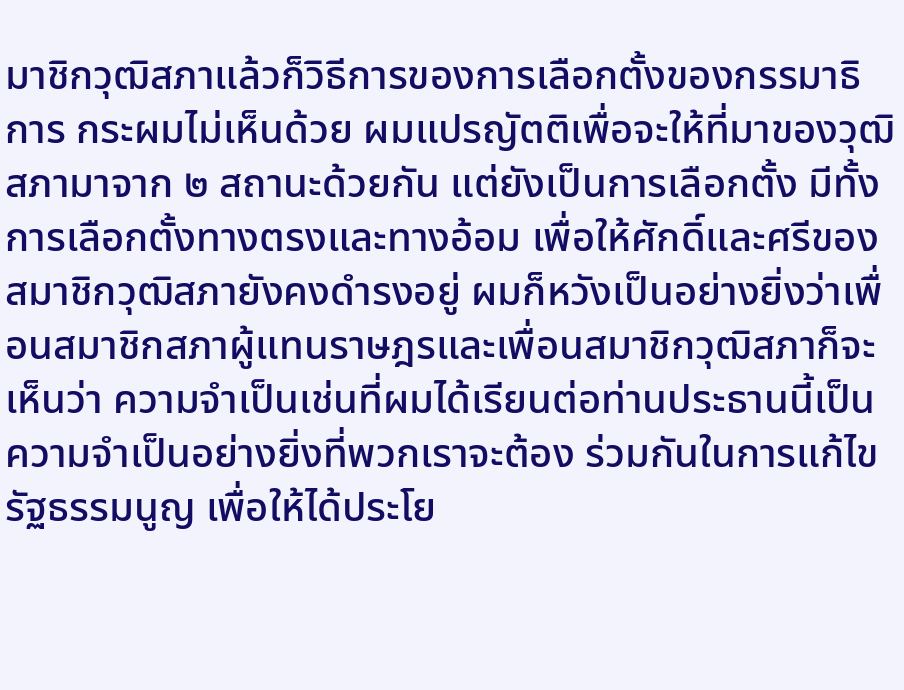มาชิกวุฒิสภาแล้วก็วิธีการของการเลือกตั้งของกรรมาธิการ กระผมไม่เห็นด้วย ผมแปรญัตติเพื่อจะให้ที่มาของวุฒิสภามาจาก ๒ สถานะด้วยกัน แต่ยังเป็นการเลือกตั้ง มีทั้งการเลือกตั้งทางตรงและทางอ้อม เพื่อให้ศักดิ์และศรีของสมาชิกวุฒิสภายังคงดํารงอยู่ ผมก็หวังเป็นอย่างยิ่งว่าเพื่อนสมาชิกสภาผู้แทนราษฎรและเพื่อนสมาชิกวุฒิสภาก็จะเห็นว่า ความจําเป็นเช่นที่ผมได้เรียนต่อท่านประธานนี้เป็นความจําเป็นอย่างยิ่งที่พวกเราจะต้อง ร่วมกันในการแก้ไขรัฐธรรมนูญ เพื่อให้ได้ประโย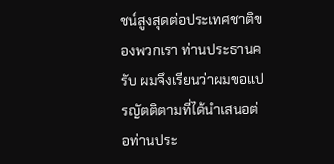ชน์สูงสุดต่อประเทศชาติของพวกเรา ท่านประธานครับ ผมจึงเรียนว่าผมขอแปรญัตติตามที่ได้นําเสนอต่อท่านประ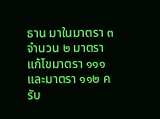ธาน มาในมาตรา ๓ จํานวน ๒ มาตรา แก้ไขมาตรา ๑๑๑ และมาตรา ๑๑๒ ครับ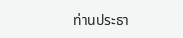ท่านประธา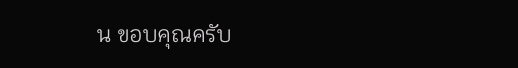น ขอบคุณครับ